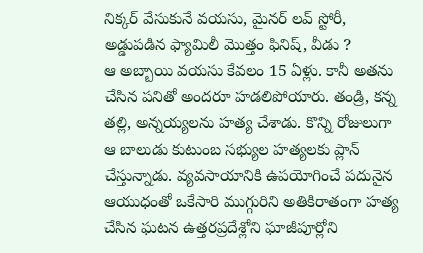నిక్కర్ వేసుకునే వయసు, మైనర్ లవ్ స్టోరీ, అడ్డుపడిన ఫ్యామిలీ మొత్తం ఫినిష్, వీడు ?
ఆ అబ్బాయి వయసు కేవలం 15 ఏళ్లు. కానీ అతను చేసిన పనితో అందరూ హడలిపోయారు. తండ్రి, కన్న తల్లి, అన్నయ్యలను హత్య చేశాడు. కొన్ని రోజులుగా ఆ బాలుడు కుటుంబ సభ్యుల హత్యలకు ప్లాన్ చేస్తున్నాడు. వ్యవసాయానికి ఉపయోగించే పదునైన ఆయుధంతో ఒకేసారి ముగ్గురిని అతికిరాతంగా హత్య చేసిన ఘటన ఉత్తరప్రదేశ్లోని ఘాజీపూర్లోని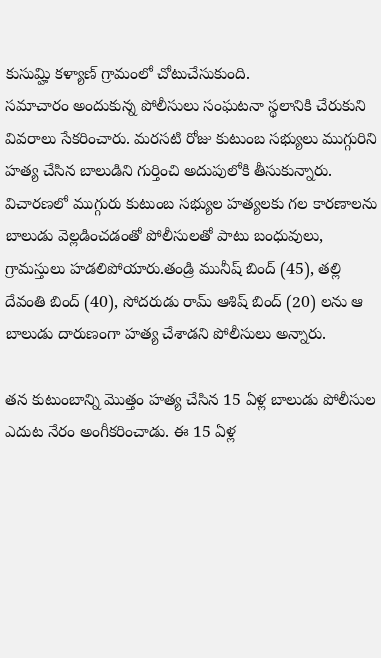కుసుమ్హి కళ్యాణ్ గ్రామంలో చోటుచేసుకుంది.
సమాచారం అందుకున్న పోలీసులు సంఘటనా స్థలానికి చేరుకుని వివరాలు సేకరించారు. మరసటి రోజు కుటుంబ సభ్యులు ముగ్గురిని హత్య చేసిన బాలుడిని గుర్తించి అదుపులోకి తీసుకున్నారు. విచారణలో ముగ్గురు కుటుంబ సభ్యుల హత్యలకు గల కారణాలను బాలుడు వెల్లడించడంతో పోలీసులతో పాటు బంధువులు, గ్రామస్తులు హడలిపోయారు.తండ్రి మునీష్ బింద్ (45), తల్లి దేవంతి బింద్ (40), సోదరుడు రామ్ ఆశిష్ బింద్ (20) లను ఆ బాలుడు దారుణంగా హత్య చేశాడని పోలీసులు అన్నారు.

తన కుటుంబాన్ని మొత్తం హత్య చేసిన 15 ఏళ్ల బాలుడు పోలీసుల ఎదుట నేరం అంగీకరించాడు. ఈ 15 ఏళ్ల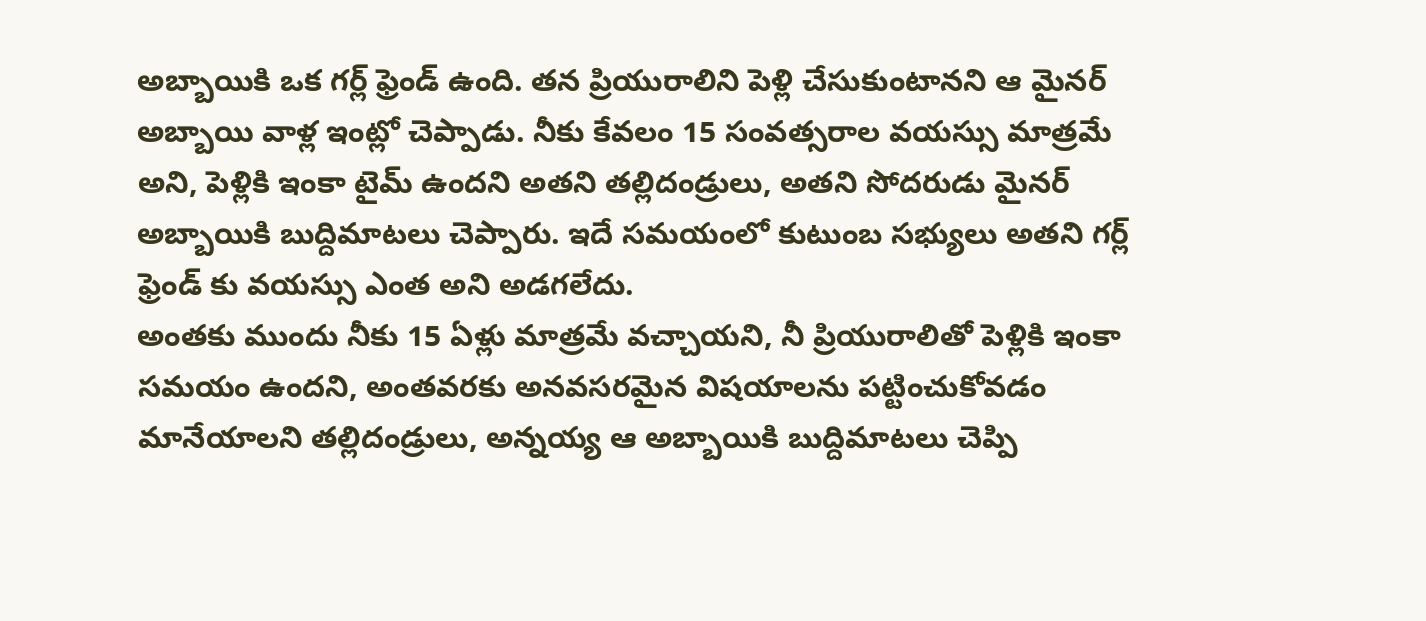అబ్బాయికి ఒక గర్ల్ ఫ్రెండ్ ఉంది. తన ప్రియురాలిని పెళ్లి చేసుకుంటానని ఆ మైనర్ అబ్బాయి వాళ్ల ఇంట్లో చెప్పాడు. నీకు కేవలం 15 సంవత్సరాల వయస్సు మాత్రమే అని, పెళ్లికి ఇంకా టైమ్ ఉందని అతని తల్లిదండ్రులు, అతని సోదరుడు మైనర్ అబ్బాయికి బుద్దిమాటలు చెప్పారు. ఇదే సమయంలో కుటుంబ సభ్యులు అతని గర్ల్ ఫ్రెండ్ కు వయస్సు ఎంత అని అడగలేదు.
అంతకు ముందు నీకు 15 ఏళ్లు మాత్రమే వచ్చాయని, నీ ప్రియురాలితో పెళ్లికి ఇంకా సమయం ఉందని, అంతవరకు అనవసరమైన విషయాలను పట్టించుకోవడం మానేయాలని తల్లిదండ్రులు, అన్నయ్య ఆ అబ్బాయికి బుద్దిమాటలు చెప్పి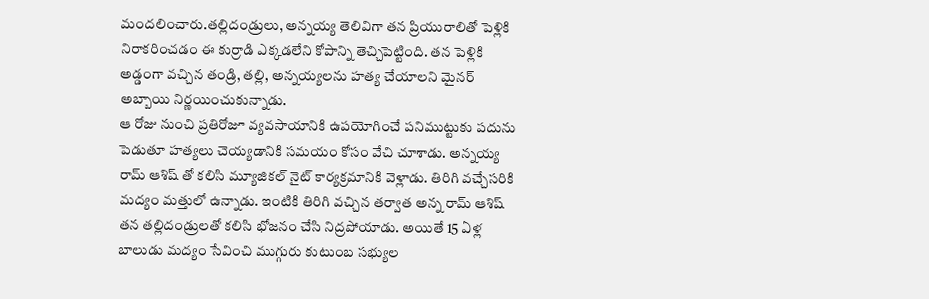మందలించారు.తల్లిదండ్రులు, అన్నయ్య తెలివిగా తన ప్రియురాలితో పెళ్లికి నిరాకరించడం ఈ కుర్రాడి ఎక్కడలేని కోపాన్ని తెచ్చిపెట్టింది. తన పెళ్లికి అడ్డంగా వచ్చిన తండ్రి, తల్లి, అన్నయ్యలను హత్య చేయాలని మైనర్ అబ్బాయి నిర్ణయించుకున్నాడు.
ఆ రోజు నుంచి ప్రతిరోజూ వ్యవసాయానికి ఉపయోగించే పనిముట్టుకు పదును పెడుతూ హత్యలు చెయ్యడానికి సమయం కోసం వేచి చూశాడు. అన్నయ్య రామ్ ఆశిష్ తో కలిసి మ్యూజికల్ నైట్ కార్యక్రమానికి వెళ్లాడు. తిరిగి వచ్చేసరికి మద్యం మత్తులో ఉన్నాడు. ఇంటికి తిరిగి వచ్చిన తర్వాత అన్న రామ్ ఆశిష్ తన తల్లిదండ్రులతో కలిసి భోజనం చేసి నిద్రపోయాడు. అయితే 15 ఏళ్ల బాలుడు మద్యం సేవించి ముగ్గురు కుటుంబ సభ్యుల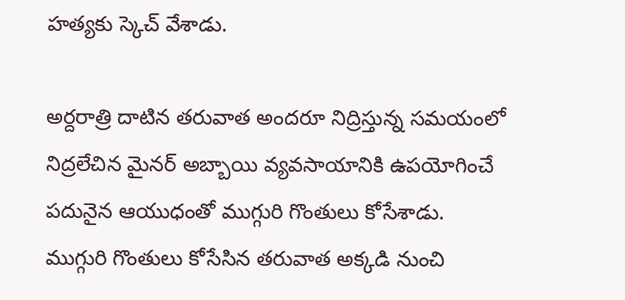హత్యకు స్కెచ్ వేశాడు.

అర్దరాత్రి దాటిన తరువాత అందరూ నిద్రిస్తున్న సమయంలో నిద్రలేచిన మైనర్ అబ్బాయి వ్యవసాయానికి ఉపయోగించే పదునైన ఆయుధంతో ముగ్గురి గొంతులు కోసేశాడు.
ముగ్గురి గొంతులు కోసేసిన తరువాత అక్కడి నుంచి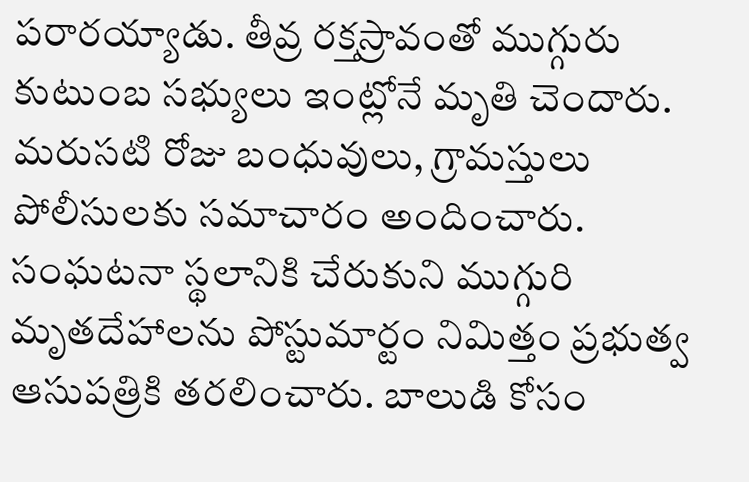పరారయ్యాడు. తీవ్ర రక్తస్రావంతో ముగ్గురు కుటుంబ సభ్యులు ఇంట్లోనే మృతి చెందారు. మరుసటి రోజు బంధువులు, గ్రామస్తులు పోలీసులకు సమాచారం అందించారు.
సంఘటనా స్థలానికి చేరుకుని ముగ్గురి మృతదేహాలను పోస్టుమార్టం నిమిత్తం ప్రభుత్వ ఆసుపత్రికి తరలించారు. బాలుడి కోసం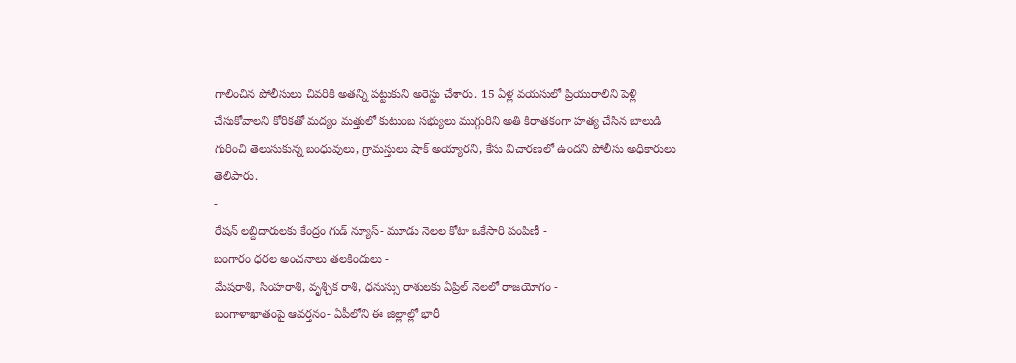గాలించిన పోలీసులు చివరికి అతన్ని పట్టుకుని అరెస్టు చేశారు. 15 ఏళ్ల వయసులో ప్రియురాలిని పెళ్లి చేసుకోవాలని కోరికతో మద్యం మత్తులో కుటుంబ సభ్యులు ముగ్గురిని అతి కిరాతకంగా హత్య చేసిన బాలుడి గురించి తెలుసుకున్న బంధువులు, గ్రామస్తులు షాక్ అయ్యారని, కేసు విచారణలో ఉందని పోలీసు అధికారులు తెలిపారు.
-
రేషన్ లబ్దిదారులకు కేంద్రం గుడ్ న్యూస్- మూడు నెలల కోటా ఒకేసారి పంపిణీ -
బంగారం ధరల అంచనాలు తలకిందులు -
మేషరాశి, సింహరాశి, వృశ్చిక రాశి, ధనుస్సు రాశులకు ఏప్రిల్ నెలలో రాజయోగం -
బంగాళాఖాతంపై ఆవర్తనం- ఏపీలోని ఈ జిల్లాల్లో భారీ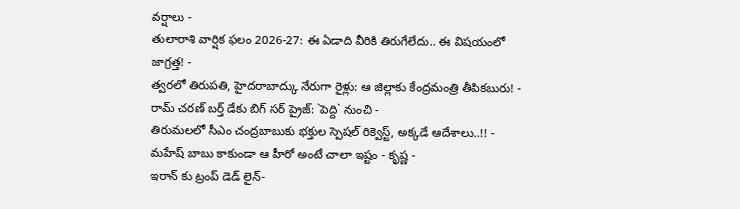వర్షాలు -
తులారాశి వార్షిక ఫలం 2026-27: ఈ ఏడాది వీరికి తిరుగేలేదు.. ఈ విషయంలో జాగ్రత్త! -
త్వరలో తిరుపతి, హైదరాబాద్కు నేరుగా రైళ్లు: ఆ జిల్లాకు కేంద్రమంత్రి తీపికబురు! -
రామ్ చరణ్ బర్త్ డేకు బిగ్ సర్ ప్రైజ్: `పెద్ది` నుంచి -
తిరుమలలో సీఎం చంద్రబాబుకు భక్తుల స్పెషల్ రిక్వెస్ట్, అక్కడే ఆదేశాలు..!! -
మహేష్ బాబు కాకుండా ఆ హీరో అంటే చాలా ఇష్టం - కృష్ణ -
ఇరాన్ కు ట్రంప్ డెడ్ లైన్-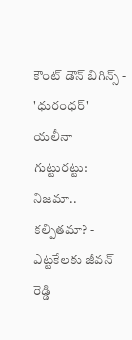కౌంట్ డౌన్ బిగిన్స్ -
'ధురంధర్' యలీనా గుట్టురట్టు: నిజమా.. కల్పితమా? -
ఎట్టకేలకు జీవన్ రెడ్డి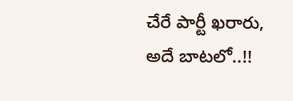చేరే పార్టీ ఖరారు, అదే బాటలో..!!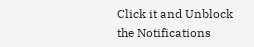Click it and Unblock the Notifications